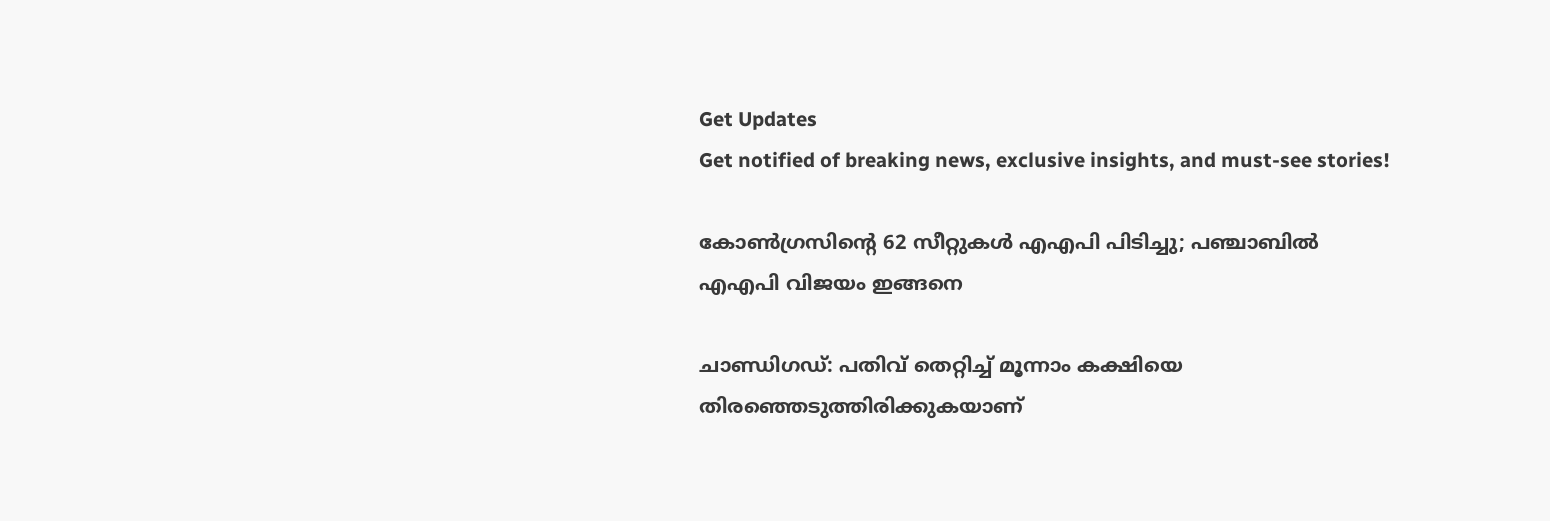Get Updates
Get notified of breaking news, exclusive insights, and must-see stories!

കോണ്‍ഗ്രസിന്റെ 62 സീറ്റുകള്‍ എഎപി പിടിച്ചു; പഞ്ചാബില്‍ എഎപി വിജയം ഇങ്ങനെ

ചാണ്ഡിഗഡ്: പതിവ് തെറ്റിച്ച് മൂന്നാം കക്ഷിയെ തിരഞ്ഞെടുത്തിരിക്കുകയാണ്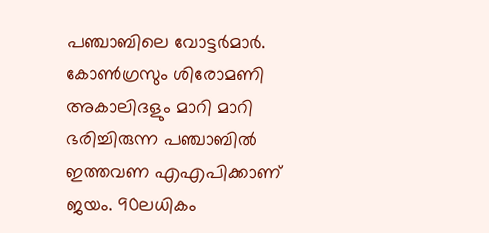പഞ്ചാബിലെ വോട്ടര്‍മാര്‍. കോണ്‍ഗ്രസും ശിരോമണി അകാലിദളും മാറി മാറി ഭരിച്ചിരുന്ന പഞ്ചാബില്‍ ഇത്തവണ എഎപിക്കാണ് ജയം. 90ലധികം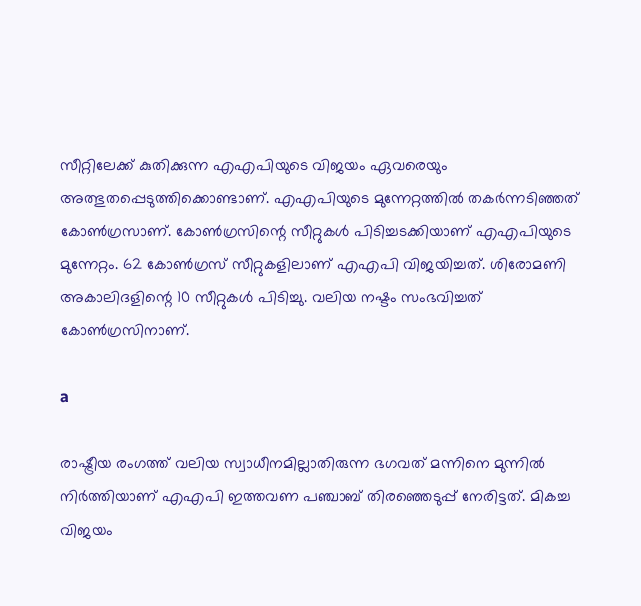സീറ്റിലേക്ക് കുതിക്കുന്ന എഎപിയുടെ വിജയം ഏവരെയും അത്ഭുതപ്പെടുത്തിക്കൊണ്ടാണ്. എഎപിയുടെ മുന്നേറ്റത്തില്‍ തകര്‍ന്നടിഞ്ഞത് കോണ്‍ഗ്രസാണ്. കോണ്‍ഗ്രസിന്റെ സീറ്റുകള്‍ പിടിച്ചടക്കിയാണ് എഎപിയുടെ മുന്നേറ്റം. 62 കോണ്‍ഗ്രസ് സീറ്റുകളിലാണ് എഎപി വിജയിച്ചത്. ശിരോമണി അകാലിദളിന്റെ 10 സീറ്റുകള്‍ പിടിച്ചു. വലിയ നഷ്ടം സംഭവിച്ചത് കോണ്‍ഗ്രസിനാണ്.

a

രാഷ്ട്രീയ രംഗത്ത് വലിയ സ്വാധീനമില്ലാതിരുന്ന ഭഗവത് മന്നിനെ മുന്നില്‍ നിര്‍ത്തിയാണ് എഎപി ഇത്തവണ പഞ്ചാബ് തിരഞ്ഞെടുപ്പ് നേരിട്ടത്. മികച്ച വിജയം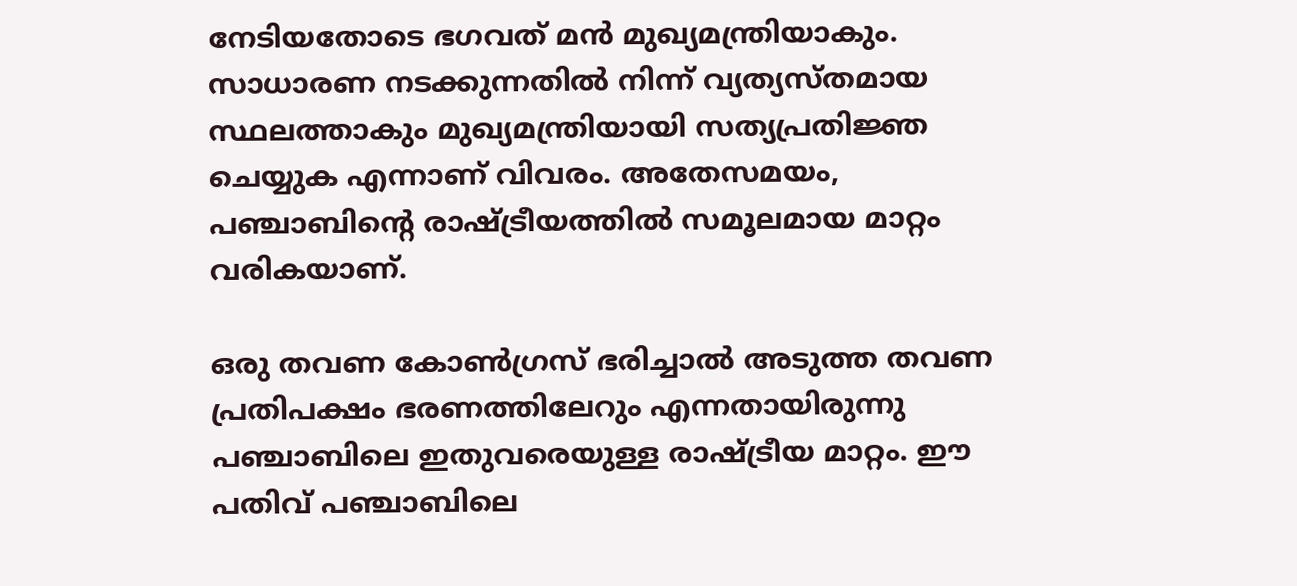നേടിയതോടെ ഭഗവത് മന്‍ മുഖ്യമന്ത്രിയാകും. സാധാരണ നടക്കുന്നതില്‍ നിന്ന് വ്യത്യസ്തമായ സ്ഥലത്താകും മുഖ്യമന്ത്രിയായി സത്യപ്രതിജ്ഞ ചെയ്യുക എന്നാണ് വിവരം. അതേസമയം, പഞ്ചാബിന്റെ രാഷ്ട്രീയത്തില്‍ സമൂലമായ മാറ്റം വരികയാണ്.

ഒരു തവണ കോണ്‍ഗ്രസ് ഭരിച്ചാല്‍ അടുത്ത തവണ പ്രതിപക്ഷം ഭരണത്തിലേറും എന്നതായിരുന്നു പഞ്ചാബിലെ ഇതുവരെയുള്ള രാഷ്ട്രീയ മാറ്റം. ഈ പതിവ് പഞ്ചാബിലെ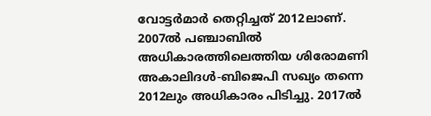വോട്ടര്‍മാര്‍ തെറ്റിച്ചത് 2012ലാണ്. 2007ല്‍ പഞ്ചാബില്‍ അധികാരത്തിലെത്തിയ ശിരോമണി അകാലിദള്‍-ബിജെപി സഖ്യം തന്നെ 2012ലും അധികാരം പിടിച്ചു. 2017ല്‍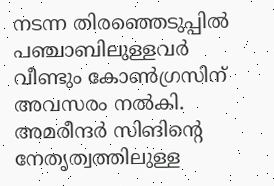നടന്ന തിരഞ്ഞെടുപ്പില്‍ പഞ്ചാബിലുള്ളവര്‍ വീണ്ടും കോണ്‍ഗ്രസിന് അവസരം നല്‍കി. അമരീന്ദര്‍ സിങിന്റെ നേതൃത്വത്തിലുള്ള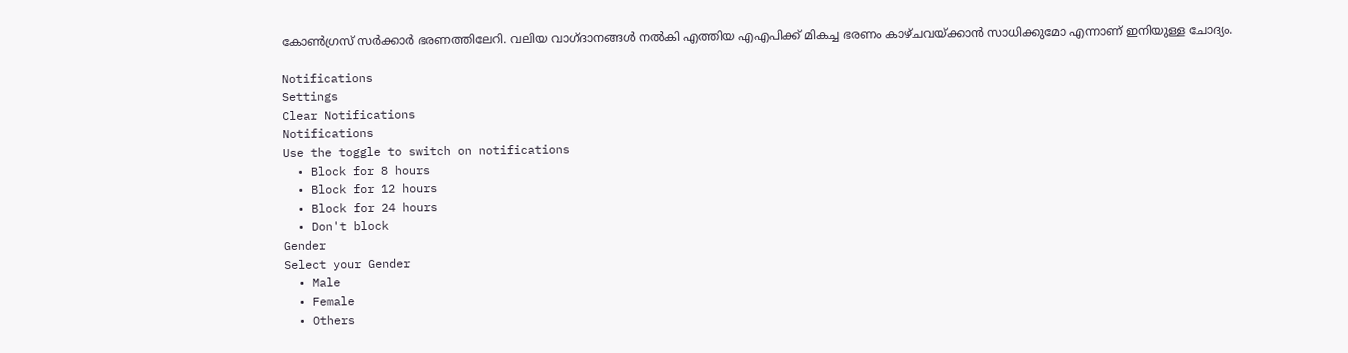കോണ്‍ഗ്രസ് സര്‍ക്കാര്‍ ഭരണത്തിലേറി. വലിയ വാഗ്ദാനങ്ങള്‍ നല്‍കി എത്തിയ എഎപിക്ക് മികച്ച ഭരണം കാഴ്ചവയ്ക്കാന്‍ സാധിക്കുമോ എന്നാണ് ഇനിയുള്ള ചോദ്യം.

Notifications
Settings
Clear Notifications
Notifications
Use the toggle to switch on notifications
  • Block for 8 hours
  • Block for 12 hours
  • Block for 24 hours
  • Don't block
Gender
Select your Gender
  • Male
  • Female
  • Others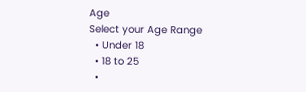Age
Select your Age Range
  • Under 18
  • 18 to 25
  •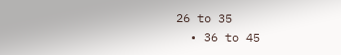26 to 35
  • 36 to 45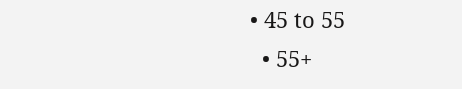• 45 to 55
  • 55+